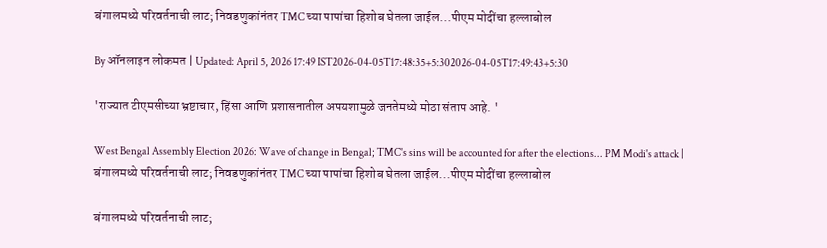बंगालमध्ये परिवर्तनाची लाट; निवडणुकांनंतर TMC च्या पापांचा हिशोब घेतला जाईल...पीएम मोदींचा हल्लाबोल

By ऑनलाइन लोकमत | Updated: April 5, 2026 17:49 IST2026-04-05T17:48:35+5:302026-04-05T17:49:43+5:30

'राज्यात टीएमसीच्या भ्रष्टाचार, हिंसा आणि प्रशासनातील अपयशामुळे जनतेमध्ये मोठा संताप आहे. '

West Bengal Assembly Election 2026: Wave of change in Bengal; TMC's sins will be accounted for after the elections... PM Modi's attack | बंगालमध्ये परिवर्तनाची लाट; निवडणुकांनंतर TMC च्या पापांचा हिशोब घेतला जाईल...पीएम मोदींचा हल्लाबोल

बंगालमध्ये परिवर्तनाची लाट;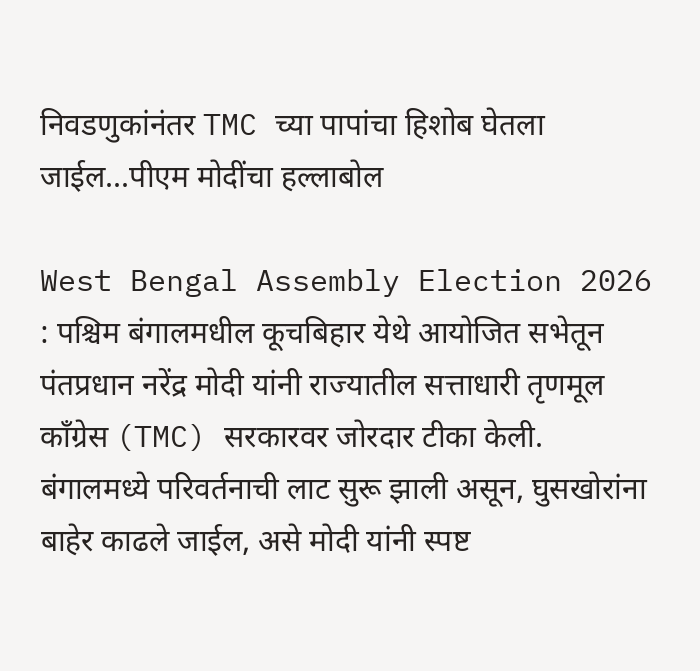निवडणुकांनंतर TMC च्या पापांचा हिशोब घेतला जाईल...पीएम मोदींचा हल्लाबोल

West Bengal Assembly Election 2026 : पश्चिम बंगालमधील कूचबिहार येथे आयोजित सभेतून पंतप्रधान नरेंद्र मोदी यांनी राज्यातील सत्ताधारी तृणमूल काँग्रेस (TMC) सरकारवर जोरदार टीका केली. बंगालमध्ये परिवर्तनाची लाट सुरू झाली असून, घुसखोरांना बाहेर काढले जाईल, असे मोदी यांनी स्पष्ट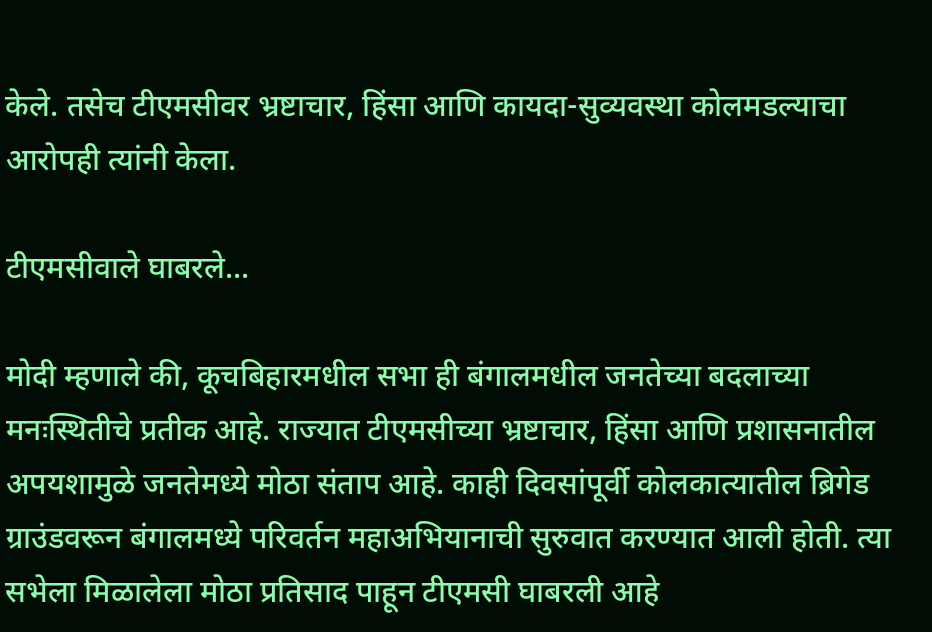केले. तसेच टीएमसीवर भ्रष्टाचार, हिंसा आणि कायदा-सुव्यवस्था कोलमडल्याचा आरोपही त्यांनी केला.

टीएमसीवाले घाबरले...

मोदी म्हणाले की, कूचबिहारमधील सभा ही बंगालमधील जनतेच्या बदलाच्या मनःस्थितीचे प्रतीक आहे. राज्यात टीएमसीच्या भ्रष्टाचार, हिंसा आणि प्रशासनातील अपयशामुळे जनतेमध्ये मोठा संताप आहे. काही दिवसांपूर्वी कोलकात्यातील ब्रिगेड ग्राउंडवरून बंगालमध्ये परिवर्तन महाअभियानाची सुरुवात करण्यात आली होती. त्या सभेला मिळालेला मोठा प्रतिसाद पाहून टीएमसी घाबरली आहे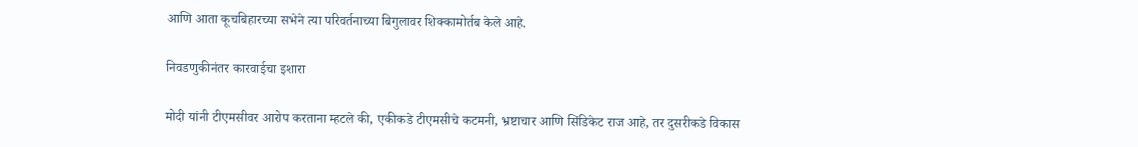आणि आता कूचबिहारच्या सभेने त्या परिवर्तनाच्या बिगुलावर शिक्कामोर्तब केले आहे.

निवडणुकीनंतर कारवाईचा इशारा

मोदी यांनी टीएमसीवर आरोप करताना म्हटले की, एकीकडे टीएमसीचे कटमनी, भ्रष्टाचार आणि सिंडिकेट राज आहे, तर दुसरीकडे विकास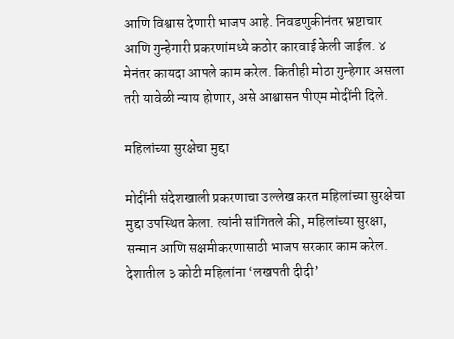आणि विश्वास देणारी भाजप आहे. निवडणुकीनंतर भ्रष्टाचार आणि गुन्हेगारी प्रकरणांमध्ये कठोर कारवाई केली जाईल. ४ मेनंतर कायदा आपले काम करेल. कितीही मोठा गुन्हेगार असला तरी यावेळी न्याय होणार, असे आश्वासन पीएम मोदींनी दिले.

महिलांच्या सुरक्षेचा मुद्दा

मोदींनी संदेशखाली प्रकरणाचा उल्लेख करत महिलांच्या सुरक्षेचा मुद्दा उपस्थित केला. त्यांनी सांगितले की, महिलांच्या सुरक्षा, सन्मान आणि सक्षमीकरणासाठी भाजप सरकार काम करेल. देशातील ३ कोटी महिलांना ‘लखपती दीदी’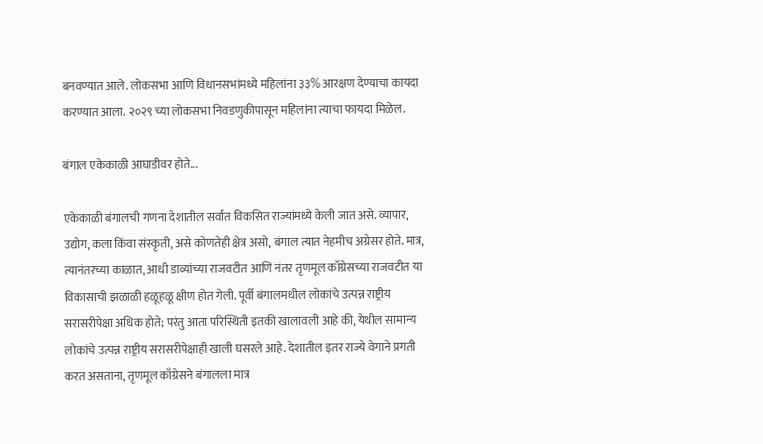बनवण्यात आले. लोकसभा आणि विधानसभांमध्ये महिलांना ३३% आरक्षण देण्याचा कायदा करण्यात आला. २०२९ च्या लोकसभा निवडणुकीपासून महिलांना त्याचा फायदा मिळेल.

बंगाल एकेकाळी आघाडीवर होते...

एकेकाळी बंगालची गणना देशातील सर्वात विकसित राज्यांमध्ये केली जात असे. व्यापार, उद्योग, कला किंवा संस्कृती, असे कोणतेही क्षेत्र असो, बंगाल त्यात नेहमीच अग्रेसर होते. मात्र, त्यानंतरच्या काळात, आधी डाव्यांच्या राजवटीत आणि नंतर तृणमूल काँग्रेसच्या राजवटीत या विकासाची झळाळी हळूहळू क्षीण होत गेली. पूर्वी बंगालमधील लोकांचे उत्पन्न राष्ट्रीय सरासरीपेक्षा अधिक होते; परंतु आता परिस्थिती इतकी खालावली आहे की, येथील सामान्य लोकांचे उत्पन्न राष्ट्रीय सरासरीपेक्षाही खाली घसरले आहे. देशातील इतर राज्ये वेगाने प्रगती करत असताना, तृणमूल काँग्रेसने बंगालला मात्र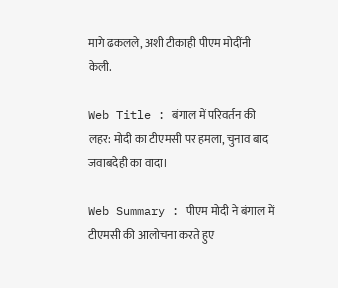मागे ढकलले, अशी टीकाही पीएम मोदींनी केली.

Web Title : बंगाल में परिवर्तन की लहर: मोदी का टीएमसी पर हमला, चुनाव बाद जवाबदेही का वादा।

Web Summary : पीएम मोदी ने बंगाल में टीएमसी की आलोचना करते हुए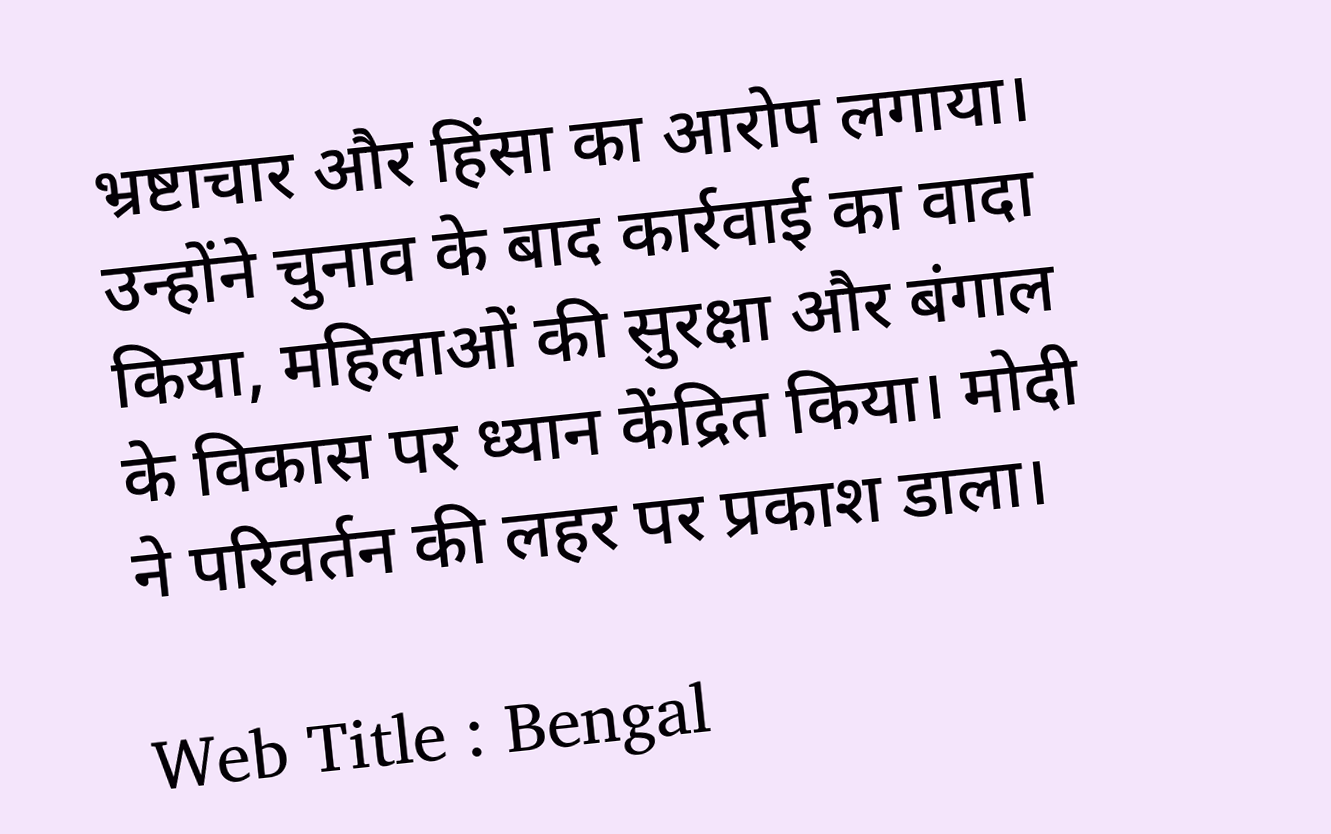भ्रष्टाचार और हिंसा का आरोप लगाया। उन्होंने चुनाव के बाद कार्रवाई का वादा किया, महिलाओं की सुरक्षा और बंगाल के विकास पर ध्यान केंद्रित किया। मोदी ने परिवर्तन की लहर पर प्रकाश डाला।

Web Title : Bengal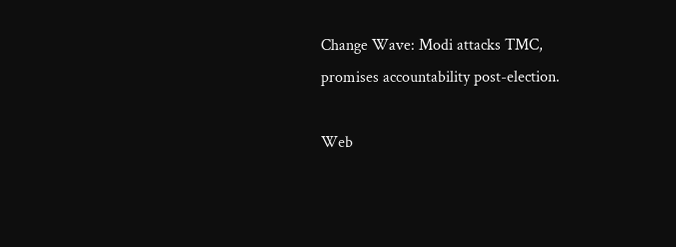Change Wave: Modi attacks TMC, promises accountability post-election.

Web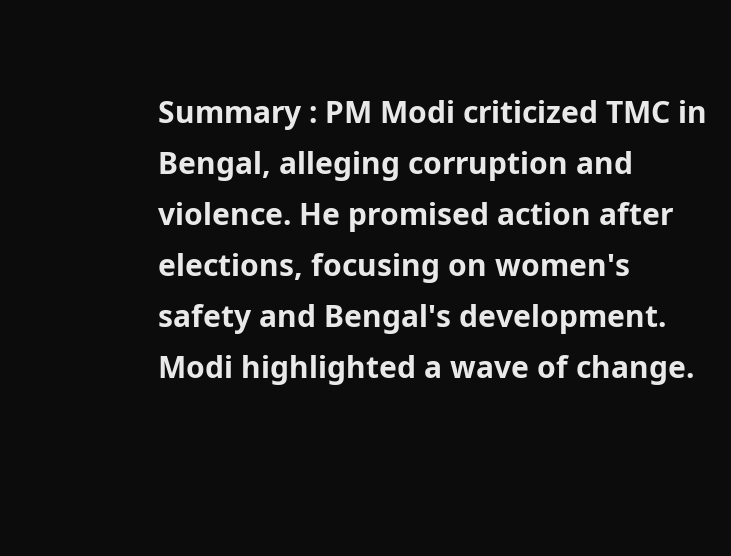Summary : PM Modi criticized TMC in Bengal, alleging corruption and violence. He promised action after elections, focusing on women's safety and Bengal's development. Modi highlighted a wave of change.